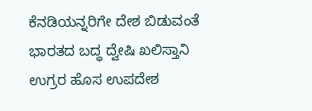ಕೆನಡಿಯನ್ನರಿಗೇ ದೇಶ ಬಿಡುವಂತೆ ಭಾರತದ ಬದ್ಧ ದ್ವೇಷಿ ಖಲಿಸ್ತಾನಿ ಉಗ್ರರ ಹೊಸ ಉಪದೇಶ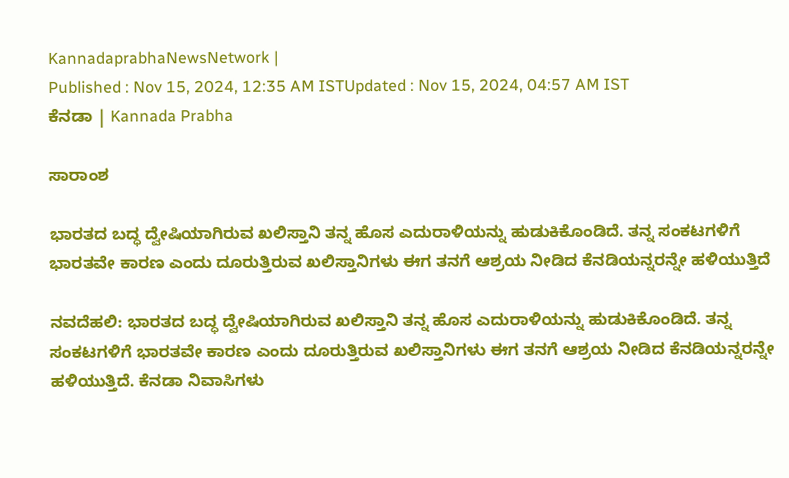KannadaprabhaNewsNetwork |
Published : Nov 15, 2024, 12:35 AM ISTUpdated : Nov 15, 2024, 04:57 AM IST
ಕೆನಡಾ | Kannada Prabha

ಸಾರಾಂಶ

ಭಾರತದ ಬದ್ಧ ದ್ವೇಷಿಯಾಗಿರುವ ಖಲಿಸ್ತಾನಿ ತನ್ನ ಹೊಸ ಎದುರಾಳಿಯನ್ನು ಹುಡುಕಿಕೊಂಡಿದೆ. ತನ್ನ ಸಂಕಟಗಳಿಗೆ ಭಾರತವೇ ಕಾರಣ ಎಂದು ದೂರುತ್ತಿರುವ ಖಲಿಸ್ತಾನಿಗಳು ಈಗ ತನಗೆ ಆಶ್ರಯ ನೀಡಿದ ಕೆನಡಿಯನ್ನರನ್ನೇ ಹಳಿಯುತ್ತಿದೆ

ನವದೆಹಲಿ: ಭಾರತದ ಬದ್ಧ ದ್ವೇಷಿಯಾಗಿರುವ ಖಲಿಸ್ತಾನಿ ತನ್ನ ಹೊಸ ಎದುರಾಳಿಯನ್ನು ಹುಡುಕಿಕೊಂಡಿದೆ. ತನ್ನ ಸಂಕಟಗಳಿಗೆ ಭಾರತವೇ ಕಾರಣ ಎಂದು ದೂರುತ್ತಿರುವ ಖಲಿಸ್ತಾನಿಗಳು ಈಗ ತನಗೆ ಆಶ್ರಯ ನೀಡಿದ ಕೆನಡಿಯನ್ನರನ್ನೇ ಹಳಿಯುತ್ತಿದೆ. ಕೆನಡಾ ನಿವಾಸಿಗಳು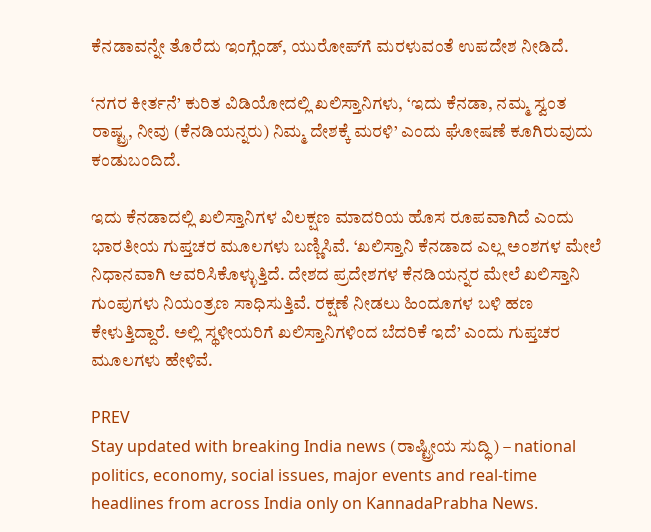ಕೆನಡಾವನ್ನೇ ತೊರೆದು ಇಂಗ್ಲೆಂಡ್‌, ಯುರೋಪ್‌ಗೆ ಮರಳುವಂತೆ ಉಪದೇಶ ನೀಡಿದೆ.

‘ನಗರ ಕೀರ್ತನೆ’ ಕುರಿತ ವಿಡಿಯೋದಲ್ಲಿ ಖಲಿಸ್ತಾನಿಗಳು, ‘ಇದು ಕೆನಡಾ, ನಮ್ಮ ಸ್ವಂತ ರಾಷ್ಟ್ರ, ನೀವು (ಕೆನಡಿಯನ್ನರು) ನಿಮ್ಮ ದೇಶಕ್ಕೆ ಮರಳಿ’ ಎಂದು ಘೋಷಣೆ ಕೂಗಿರುವುದು ಕಂಡುಬಂದಿದೆ.

ಇದು ಕೆನಡಾದಲ್ಲಿ ಖಲಿಸ್ತಾನಿಗಳ ವಿಲಕ್ಷಣ ಮಾದರಿಯ ಹೊಸ ರೂಪವಾಗಿದೆ ಎಂದು ಭಾರತೀಯ ಗುಪ್ತಚರ ಮೂಲಗಳು ಬಣ್ಣಿಸಿವೆ. ‘ಖಲಿಸ್ತಾನಿ ಕೆನಡಾದ ಎಲ್ಲ ಅಂಶಗಳ ಮೇಲೆ ನಿಧಾನವಾಗಿ ಆವರಿಸಿಕೊಳ್ಳುತ್ತಿದೆ. ದೇಶದ ಪ್ರದೇಶಗಳ ಕೆನಡಿಯನ್ನರ ಮೇಲೆ ಖಲಿಸ್ತಾನಿ ಗುಂಪುಗಳು ನಿಯಂತ್ರಣ ಸಾಧಿಸುತ್ತಿವೆ. ರಕ್ಷಣೆ ನೀಡಲು ಹಿಂದೂಗಳ ಬಳಿ ಹಣ ಕೇಳುತ್ತಿದ್ದಾರೆ. ಅಲ್ಲಿ ಸ್ಥಳೀಯರಿಗೆ ಖಲಿಸ್ತಾನಿಗಳಿಂದ ಬೆದರಿಕೆ ಇದೆ’ ಎಂದು ಗುಪ್ತಚರ ಮೂಲಗಳು ಹೇಳಿವೆ.

PREV
Stay updated with breaking India news (ರಾಷ್ಟ್ರೀಯ ಸುದ್ಧಿ) – national politics, economy, social issues, major events and real‑time headlines from across India only on KannadaPrabha News.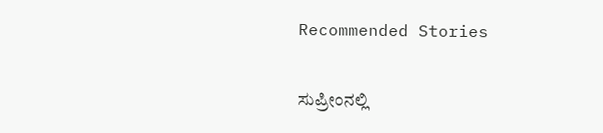Recommended Stories

ಸುಪ್ರೀಂನಲ್ಲಿ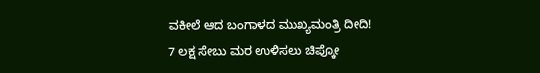ವಕೀಲೆ ಆದ ಬಂಗಾಳದ ಮುಖ್ಯಮಂತ್ರಿ ದೀದಿ!
7 ಲಕ್ಷ ಸೇಬು ಮರ ಉಳಿಸಲು ಚಿಪ್ಕೋ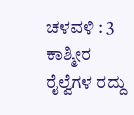ಚಳವಳಿ : 3 ಕಾಶ್ಮೀರ ರೈಲ್ವೆಗಳ ರದ್ದು